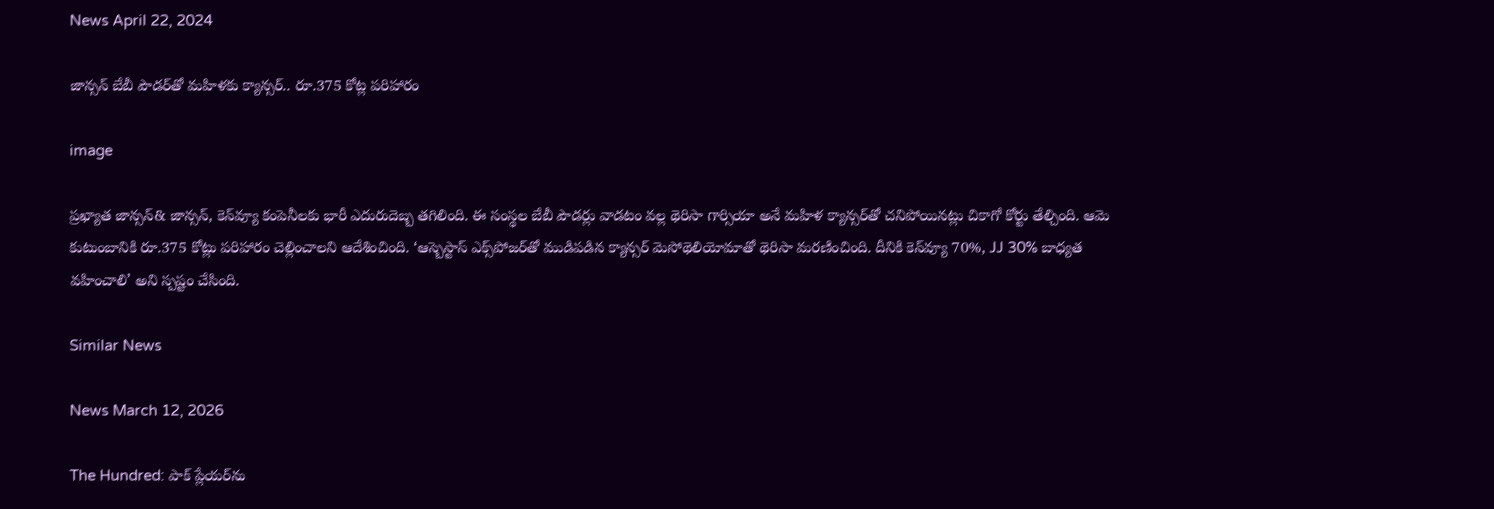News April 22, 2024

జాన్సన్ బేబీ పౌడర్‌తో మహిళకు క్యాన్సర్.. రూ.375 కోట్ల పరిహారం

image

ప్రఖ్యాత జాన్సన్& జాన్సన్, కెన్‌వ్యూ కంపెనీలకు భారీ ఎదురుదెబ్బ తగిలింది. ఈ సంస్థల బేబీ పౌడర్లు వాడటం వల్ల థెరిసా గార్సియా అనే మహిళ క్యాన్సర్‌తో చనిపోయినట్లు చికాగో కోర్టు తేల్చింది. ఆమె కుటుంబానికి రూ.375 కోట్లు పరిహారం చెల్లించాలని ఆదేశించింది. ‘ఆస్బెస్టాస్ ఎక్స్‌పోజర్‌తో ముడిపడిన క్యాన్సర్ మెసోథెలియోమాతో థెరిసా మరణించింది. దీనికి కెన్‌వ్యూ 70%, JJ 30% బాధ్యత వహించాలి’ అని స్పష్టం చేసింది.

Similar News

News March 12, 2026

The Hundred: పాక్ ప్లేయర్‌ను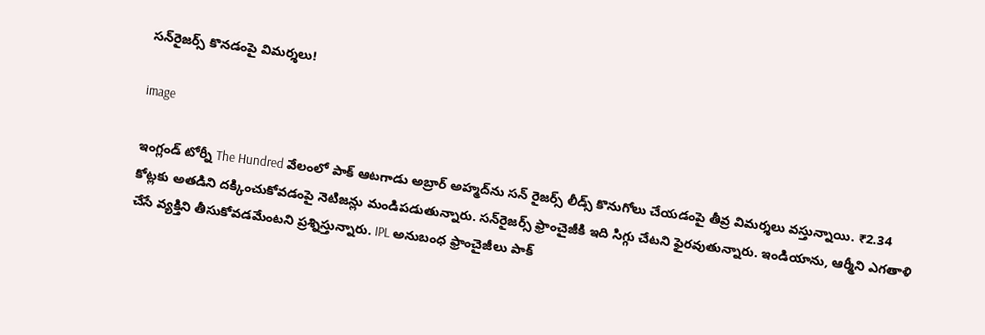సన్‌రైజర్స్ కొనడంపై విమర్శలు!

image

ఇంగ్లండ్‌ టోర్నీ The Hundred వేలంలో పాక్ ఆటగాడు అబ్రార్ అహ్మద్‌ను సన్ రైజర్స్ లీడ్స్ కొనుగోలు చేయడంపై తీవ్ర విమర్శలు వస్తున్నాయి. ₹2.34 కోట్లకు అతడిని దక్కించుకోవడంపై నెటిజన్లు మండిపడుతున్నారు. సన్‌రైజర్స్ ఫ్రాంచైజీకి ఇది సిగ్గు చేటని ఫైరవుతున్నారు. ఇండియాను, ఆర్మీని ఎగతాళి చేసే వ్యక్తిని తీసుకోవడమేంటని ప్రశ్నిస్తున్నారు. IPL అనుబంధ ఫ్రాంచైజీలు పాక్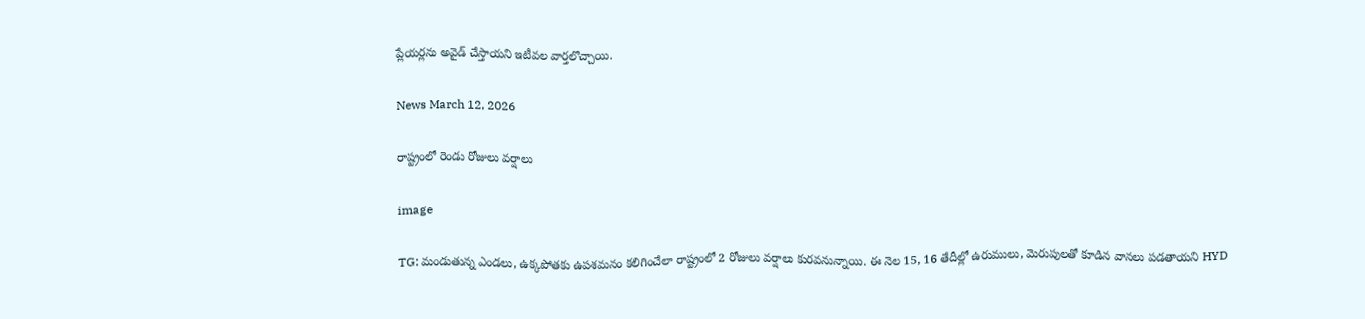ప్లేయర్లను అవైడ్ చేస్తాయని ఇటీవల వార్తలొచ్చాయి.

News March 12, 2026

రాష్ట్రంలో రెండు రోజులు వర్షాలు

image

TG: మండుతున్న ఎండలు, ఉక్కపోతకు ఉపశమనం కలిగించేలా రాష్ట్రంలో 2 రోజులు వర్షాలు కురవనున్నాయి. ఈ నెల 15, 16 తేదీల్లో ఉరుములు, మెరుపులతో కూడిన వానలు పడతాయని HYD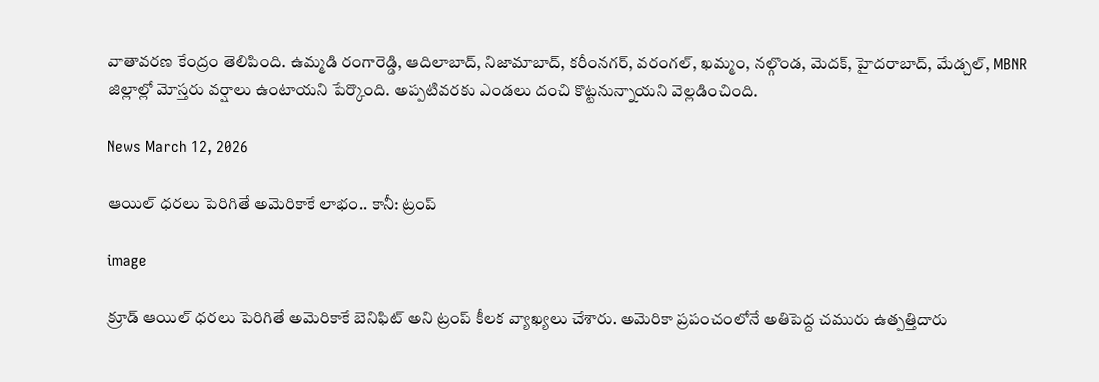వాతావరణ కేంద్రం తెలిపింది. ఉమ్మడి రంగారెడ్డి, ఆదిలాబాద్, నిజామాబాద్, కరీంనగర్, వరంగల్, ఖమ్మం, నల్గొండ, మెదక్, హైదరాబాద్, మేడ్చల్, MBNR జిల్లాల్లో మోస్తరు వర్షాలు ఉంటాయని పేర్కొంది. అప్పటివరకు ఎండలు దంచి కొట్టనున్నాయని వెల్లడించింది.

News March 12, 2026

ఆయిల్ ధరలు పెరిగితే అమెరికాకే లాభం.. కానీ: ట్రంప్

image

క్రూడ్ ఆయిల్ ధరలు పెరిగితే అమెరికాకే బెనిఫిట్ అని ట్రంప్ కీలక వ్యాఖ్యలు చేశారు. అమెరికా ప్రపంచంలోనే అతిపెద్ద చమురు ఉత్పత్తిదారు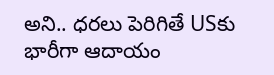అని.. ధరలు పెరిగితే USకు భారీగా ఆదాయం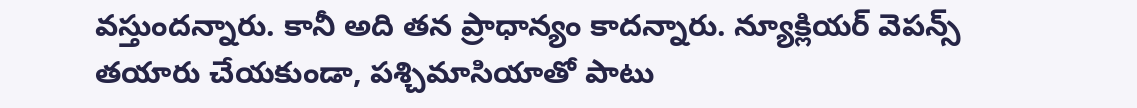వస్తుందన్నారు. కానీ అది తన ప్రాధాన్యం కాదన్నారు. న్యూక్లియర్ వెపన్స్ తయారు చేయకుండా, పశ్చిమాసియాతో పాటు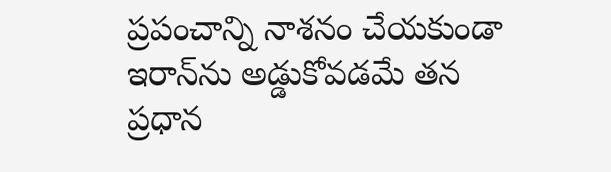ప్రపంచాన్ని నాశనం చేయకుండా ఇరాన్‌ను అడ్డుకోవడమే తన ప్రధాన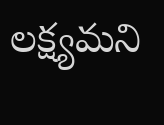లక్ష్యమని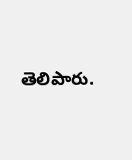తెలిపారు.